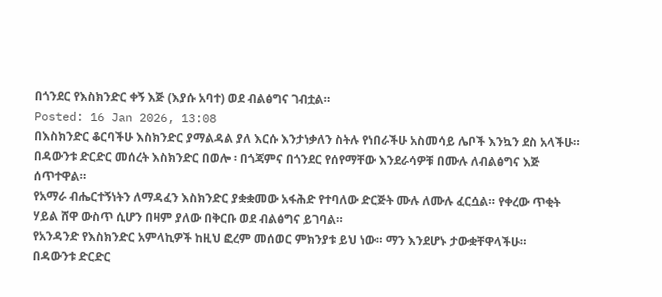በጎንደር የእስክንድር ቀኝ እጅ (እያሱ አባተ) ወደ ብልፅግና ገብቷል።
Posted: 16 Jan 2026, 13:08
በእስክንድር ቆርባችሁ እስክንድር ያማልዳል ያለ እርሱ እንታነቃለን ስትሉ የነበራችሁ አስመሳይ ሌቦች እንኳን ደስ አላችሁ።
በዳውንቱ ድርድር መሰረት እስክንድር በወሎ ፡ በጎጃምና በጎንደር የሰየማቸው እንደራሳዎቹ በሙሉ ለብልፅግና እጅ ሰጥተዋል።
የአማራ ብሔርተኝነትን ለማዳፈን እስክንድር ያቋቋመው አፋሕድ የተባለው ድርጅት ሙሉ ለሙሉ ፈርሷል። የቀረው ጥቂት ሃይል ሸዋ ውስጥ ሲሆን በዛም ያለው በቅርቡ ወደ ብልፅግና ይገባል።
የአንዳንድ የእስክንድር አምላኪዎች ከዚህ ፎረም መሰወር ምክንያቱ ይህ ነው። ማን እንደሆኑ ታውቋቸዋላችሁ።
በዳውንቱ ድርድር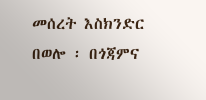መሰረት እስክንድር በወሎ ፡ በጎጃምና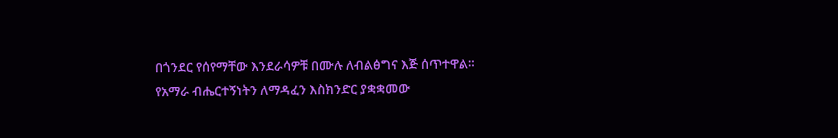በጎንደር የሰየማቸው እንደራሳዎቹ በሙሉ ለብልፅግና እጅ ሰጥተዋል።
የአማራ ብሔርተኝነትን ለማዳፈን እስክንድር ያቋቋመው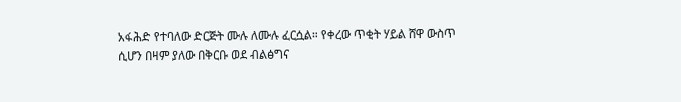አፋሕድ የተባለው ድርጅት ሙሉ ለሙሉ ፈርሷል። የቀረው ጥቂት ሃይል ሸዋ ውስጥ ሲሆን በዛም ያለው በቅርቡ ወደ ብልፅግና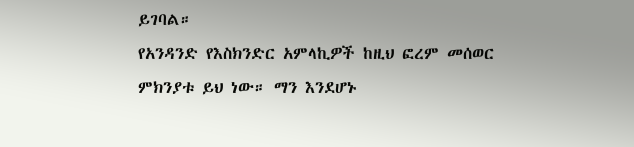ይገባል።
የአንዳንድ የእስክንድር አምላኪዎች ከዚህ ፎረም መሰወር ምክንያቱ ይህ ነው። ማን እንደሆኑ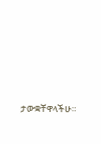ታውቋቸዋላችሁ።